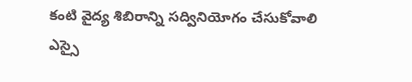కంటి వైద్య శిబిరాన్ని సద్వినియోగం చేసుకోవాలి
ఎస్సై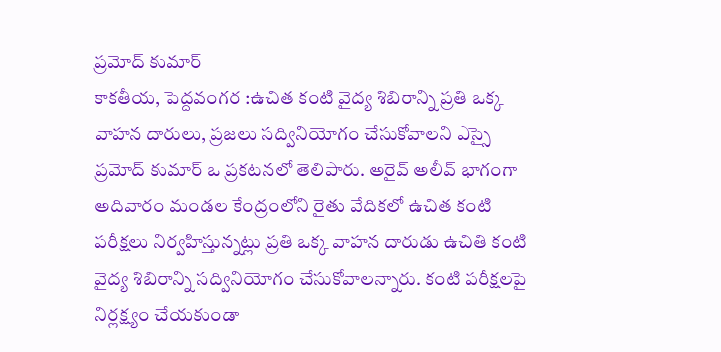ప్రమోద్ కుమార్
కాకతీయ, పెద్దవంగర :ఉచిత కంటి వైద్య శిబిరాన్ని ప్రతి ఒక్క వాహన దారులు, ప్రజలు సద్వినియోగం చేసుకోవాలని ఎస్సై ప్రమోద్ కుమార్ ఒ ప్రకటనలో తెలిపారు. అరైవ్ అలీవ్ భాగంగా అదివారం మండల కేంద్రంలోని రైతు వేదికలో ఉచిత కంటి పరీక్షలు నిర్వహిస్తున్నట్లు ప్రతి ఒక్క వాహన దారుడు ఉచితి కంటి వైద్య శిబిరాన్ని సద్వినియోగం చేసుకోవాలన్నారు. కంటి పరీక్షలపై నిర్లక్ష్యం చేయకుండా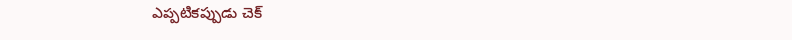ఎప్పటికప్పుడు చెక్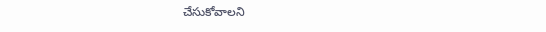చేసుకోవాలని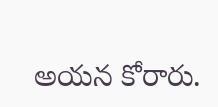అయన కోరారు.